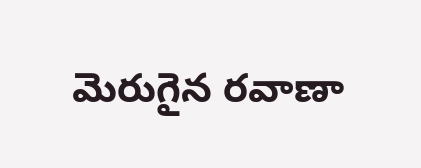మెరుగైన రవాణా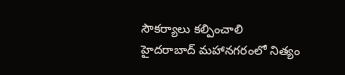సౌకర్యాలు కల్పించాలి
హైదరాబాద్ మహానగరంలో నిత్యం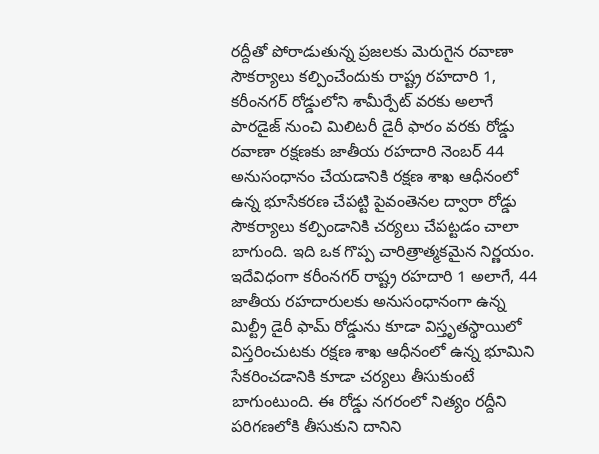రద్దీతో పోరాడుతున్న ప్రజలకు మెరుగైన రవాణా సౌకర్యాలు కల్పించేందుకు రాష్ట్ర రహదారి 1, కరీంనగర్ రోడ్డులోని శామీర్పేట్ వరకు అలాగే పారడైజ్ నుంచి మిలిటరీ డైరీ ఫారం వరకు రోడ్డు రవాణా రక్షణకు జాతీయ రహదారి నెంబర్ 44 అనుసంధానం చేయడానికి రక్షణ శాఖ ఆధీనంలో ఉన్న భూసేకరణ చేపట్టి పైవంతెనల ద్వారా రోడ్డు సౌకర్యాలు కల్పిండానికి చర్యలు చేపట్టడం చాలా బాగుంది. ఇది ఒక గొప్ప చారిత్రాత్మకమైన నిర్ణయం.
ఇదేవిధంగా కరీంనగర్ రాష్ట్ర రహదారి 1 అలాగే, 44 జాతీయ రహదారులకు అనుసంధానంగా ఉన్న మిల్ట్రీ డైరీ ఫామ్ రోడ్డును కూడా విస్తృతస్థాయిలో విస్తరించుటకు రక్షణ శాఖ ఆధీనంలో ఉన్న భూమిని సేకరించడానికి కూడా చర్యలు తీసుకుంటే బాగుంటుంది. ఈ రోడ్డు నగరంలో నిత్యం రద్దీని పరిగణలోకి తీసుకుని దానిని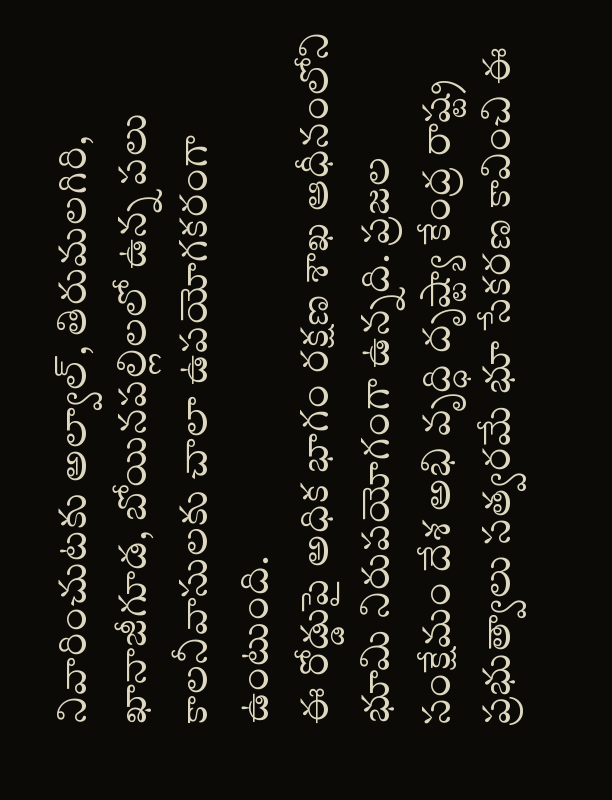నివారించుటకు అల్వాల్, తిరుమలగిరి, ఖానాజీగూడ, బోయినపల్లిలలో ఉన్న పలు కాలనీవాసులకు చాలా ఉపయోగకరంగా ఉంటుంది.
ఈ రోడ్డుపై అధిక భాగం రక్షణ శాఖ ఆధీనంలోని భూమి నిరుపయోగంగా ఉన్నది. ప్రజల సంక్షేమం దేశ అభి వృద్ధి దృష్ట్యా కేంద్ర రాష్ట్ర ప్రభుత్వాలు సత్వరమే భూ సేకరణ కావించి ఈ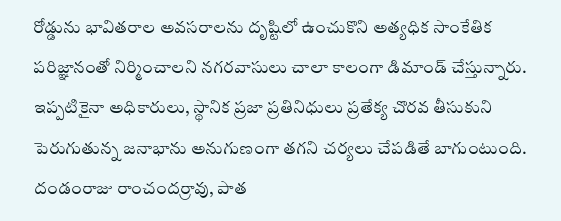రోడ్డును భావితరాల అవసరాలను దృష్టిలో ఉంచుకొని అత్యధిక సాంకేతిక పరిజ్ఞానంతో నిర్మించాలని నగరవాసులు చాలా కాలంగా డిమాండ్ చేస్తున్నారు. ఇప్పటికైనా అధికారులు, స్థానిక ప్రజా ప్రతినిధులు ప్రతేక్య చొరవ తీసుకుని పెరుగుతున్న జనాభాను అనుగుణంగా తగని చర్యలు చేపడితే బాగుంటుంది.
దండంరాజు రాంచందర్రావు, పాత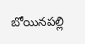బోయినపల్లి